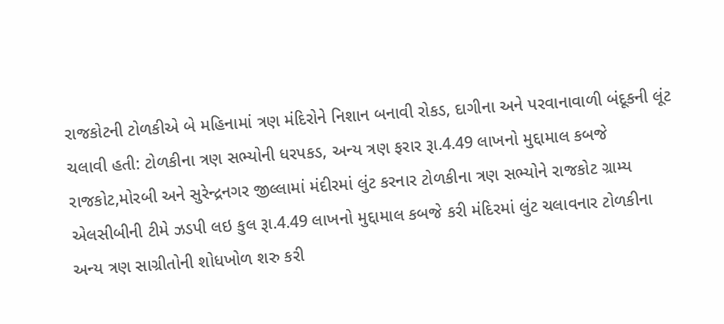રાજકોટની ટોળકીએ બે મહિનામાં ત્રણ મંદિરોને નિશાન બનાવી રોકડ, દાગીના અને પરવાનાવાળી બંદૂકની લૂંટ ચલાવી હતી: ટોળકીના ત્રણ સભ્યોની ધરપકડ, અન્ય ત્રણ ફરાર રૂા.4.49 લાખનો મુદ્દામાલ કબજે
રાજકોટ,મોરબી અને સુરેન્દ્રનગર જીલ્લામાં મંદીરમાં લુંટ કરનાર ટોળકીના ત્રણ સભ્યોને રાજકોટ ગ્રામ્ય એલસીબીની ટીમે ઝડપી લઇ કુલ રૂા.4.49 લાખનો મુદ્દામાલ કબજે કરી મંદિરમાં લુંટ ચલાવનાર ટોળકીના અન્ય ત્રણ સાગ્રીતોની શોધખોળ શરુ કરી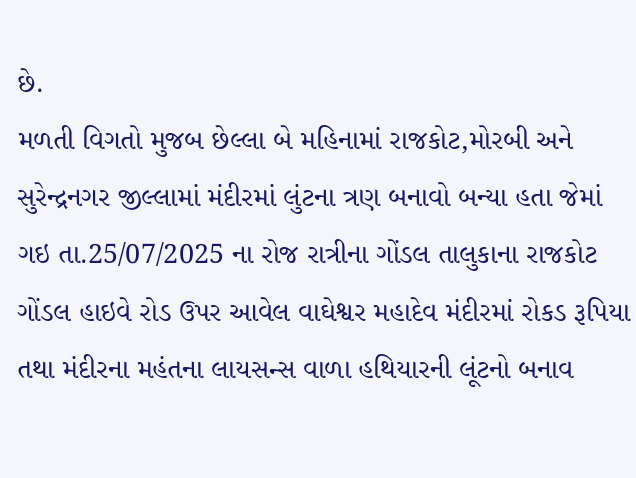છે.
મળતી વિગતો મુજબ છેલ્લા બે મહિનામાં રાજકોટ,મોરબી અને સુરેન્દ્રનગર જીલ્લામાં મંદીરમાં લુંટના ત્રણ બનાવો બન્યા હતા જેમાં ગઇ તા.25/07/2025 ના રોજ રાત્રીના ગોંડલ તાલુકાના રાજકોટ ગોંડલ હાઇવે રોડ ઉપર આવેલ વાઘેશ્વર મહાદેવ મંદીરમાં રોકડ રૂપિયા તથા મંદીરના મહંતના લાયસન્સ વાળા હથિયારની લૂંટનો બનાવ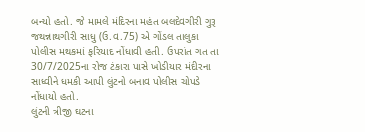બન્યો હતો. જે મામલે મંદિરના મહંત બલદેવગીરી ગુરૂ જથન્નાથગીરી સાધુ (ઉ.વ.75) એ ગોંડલ તાલુકા પોલીસ મથકમાં ફરિયાદ નોંધાવી હતી. ઉપરાંત ગત તા 30/7/2025ના રોજ ટંકારા પાસે ખોડીયાર મંદીરના સાધ્વીને ધમકી આપી લુંટનો બનાવ પોલીસ ચોપડે નોંધાયો હતો.
લુંટની ત્રીજી ઘટના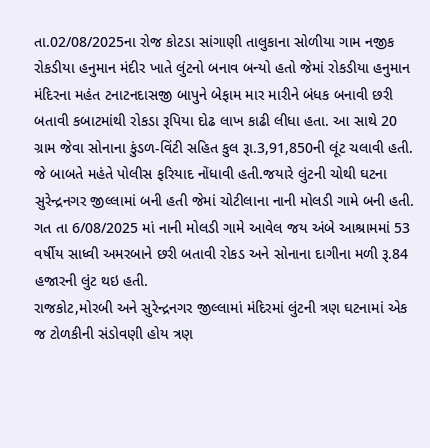તા.02/08/2025ના રોજ કોટડા સાંગાણી તાલુકાના સોળીયા ગામ નજીક રોકડીયા હનુમાન મંદીર ખાતે લુંટનો બનાવ બન્યો હતો જેમાં રોકડીયા હનુમાન મંદિરના મહંત ટનાટનદાસજી બાપુને બેફામ માર મારીને બંધક બનાવી છરી બતાવી કબાટમાંથી રોકડા રૂપિયા દોઢ લાખ કાઢી લીધા હતા. આ સાથે 20 ગ્રામ જેવા સોનાના કુંડળ-વિંટી સહિત કુલ રૂા.3,91,850ની લૂંટ ચલાવી હતી. જે બાબતે મહંતે પોલીસ ફરિયાદ નોંધાવી હતી.જયારે લુંટની ચોથી ઘટના સુરેન્દ્રનગર જીલ્લામાં બની હતી જેમાં ચોટીલાના નાની મોલડી ગામે બની હતી. ગત તા 6/08/2025 માં નાની મોલડી ગામે આવેલ જય અંબે આશ્રામમાં 53 વર્ષીય સાધ્વી અમરબાને છરી બતાવી રોકડ અને સોનાના દાગીના મળી રૂ.84 હજારની લુંટ થઇ હતી.
રાજકોટ,મોરબી અને સુરેન્દ્રનગર જીલ્લામાં મંદિરમાં લુંટની ત્રણ ઘટનામાં એક જ ટોળકીની સંડોવણી હોય ત્રણ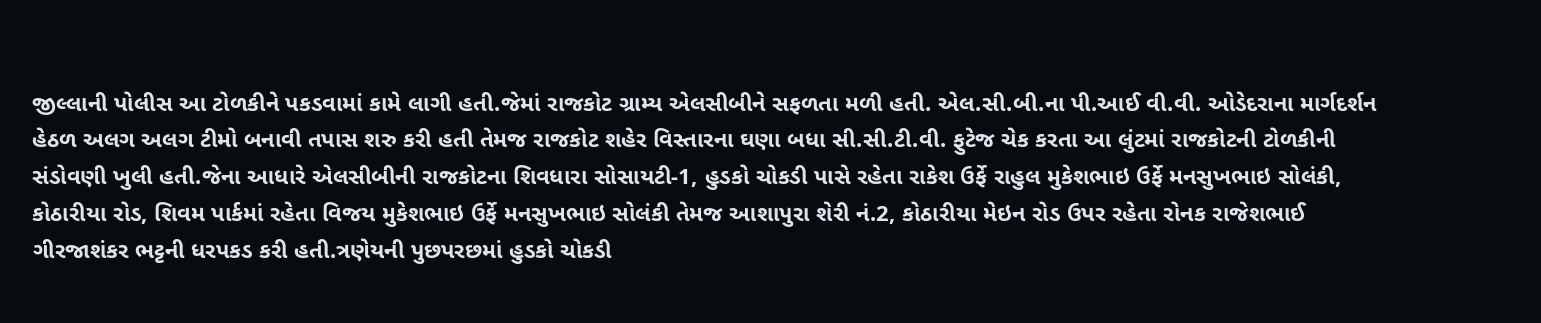જીલ્લાની પોલીસ આ ટોળકીને પકડવામાં કામે લાગી હતી.જેમાં રાજકોટ ગ્રામ્ય એલસીબીને સફળતા મળી હતી. એલ.સી.બી.ના પી.આઈ વી.વી. ઓડેદરાના માર્ગદર્શન હેઠળ અલગ અલગ ટીમો બનાવી તપાસ શરુ કરી હતી તેમજ રાજકોટ શહેર વિસ્તારના ઘણા બધા સી.સી.ટી.વી. ફુટેજ ચેક કરતા આ લુંટમાં રાજકોટની ટોળકીની સંડોવણી ખુલી હતી.જેના આધારે એલસીબીની રાજકોટના શિવધારા સોસાયટી-1, હુડકો ચોકડી પાસે રહેતા રાકેશ ઉર્ફે રાહુલ મુકેશભાઇ ઉર્ફે મનસુખભાઇ સોલંકી, કોઠારીયા રોડ, શિવમ પાર્કમાં રહેતા વિજય મુકેશભાઇ ઉર્ફે મનસુખભાઇ સોલંકી તેમજ આશાપુરા શેરી નં.2, કોઠારીયા મેઇન રોડ ઉપર રહેતા રોનક રાજેશભાઈ ગીરજાશંકર ભટ્ટની ધરપકડ કરી હતી.ત્રણેયની પુછપરછમાં હુડકો ચોકડી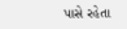પાસે રહેતા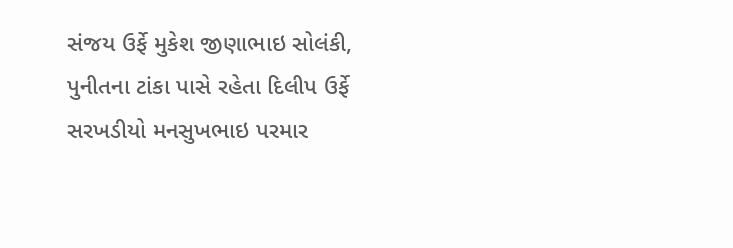સંજય ઉર્ફે મુકેશ જીણાભાઇ સોલંકી, પુનીતના ટાંકા પાસે રહેતા દિલીપ ઉર્ફે સરખડીયો મનસુખભાઇ પરમાર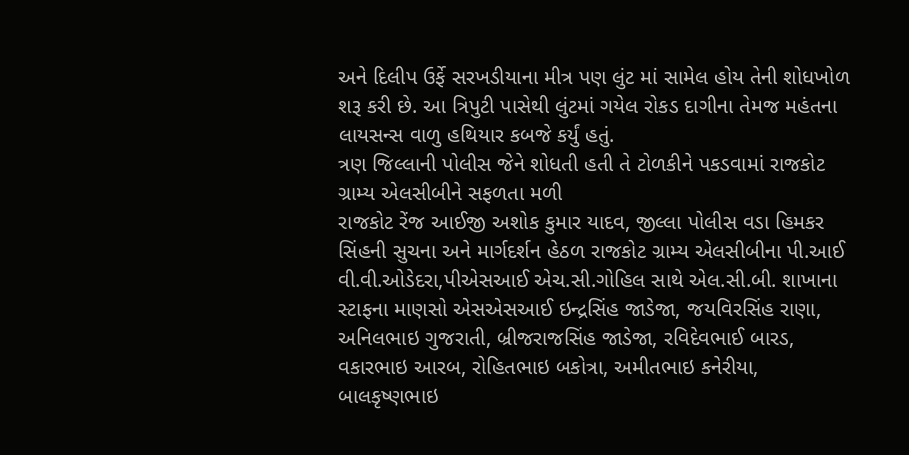અને દિલીપ ઉર્ફે સરખડીયાના મીત્ર પણ લુંટ માં સામેલ હોય તેની શોધખોળ શરૂ કરી છે. આ ત્રિપુટી પાસેથી લુંટમાં ગયેલ રોકડ દાગીના તેમજ મહંતના લાયસન્સ વાળુ હથિયાર કબજે કર્યું હતું.
ત્રણ જિલ્લાની પોલીસ જેને શોધતી હતી તે ટોળકીને પકડવામાં રાજકોટ ગ્રામ્ય એલસીબીને સફળતા મળી
રાજકોટ રેંજ આઈજી અશોક કુમાર યાદવ, જીલ્લા પોલીસ વડા હિમકર સિંહની સુચના અને માર્ગદર્શન હેઠળ રાજકોટ ગ્રામ્ય એલસીબીના પી.આઈ વી.વી.ઓડેદરા,પીએસઆઈ એચ.સી.ગોહિલ સાથે એલ.સી.બી. શાખાના સ્ટાફના માણસો એસએસઆઈ ઇન્દ્રસિંહ જાડેજા, જયવિરસિંહ રાણા, અનિલભાઇ ગુજરાતી, બ્રીજરાજસિંહ જાડેજા, રવિદેવભાઈ બારડ, વકારભાઇ આરબ, રોહિતભાઇ બકોત્રા, અમીતભાઇ કનેરીયા, બાલકૃષ્ણભાઇ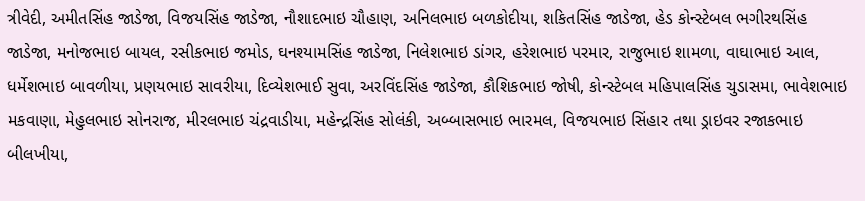ત્રીવેદી, અમીતસિંહ જાડેજા, વિજયસિંહ જાડેજા, નૌશાદભાઇ ચૌહાણ, અનિલભાઇ બળકોદીયા, શકિતસિંહ જાડેજા, હેડ કોન્સ્ટેબલ ભગીરથસિંહ જાડેજા, મનોજભાઇ બાયલ, રસીકભાઇ જમોડ, ઘનશ્યામસિંહ જાડેજા, નિલેશભાઇ ડાંગર, હરેશભાઇ પરમાર, રાજુભાઇ શામળા, વાઘાભાઇ આલ, ધર્મેશભાઇ બાવળીયા, પ્રણયભાઇ સાવરીયા, દિવ્યેશભાઈ સુવા, અરવિંદસિંહ જાડેજા, કૌશિકભાઇ જોષી, કોન્સ્ટેબલ મહિપાલસિંહ ચુડાસમા, ભાવેશભાઇ મકવાણા, મેહુલભાઇ સોનરાજ, મીરલભાઇ ચંદ્રવાડીયા, મહેન્દ્રસિંહ સોલંકી, અબ્બાસભાઇ ભારમલ, વિજયભાઇ સિંહાર તથા ડ્રાઇવર રજાકભાઇ બીલખીયા,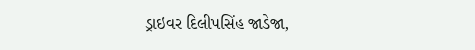ડ્રાઇવર દિલીપસિંહ જાડેજા,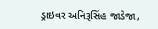ડ્રાઇવર અનિરૂસિંહ જાડેજા,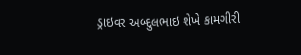ડ્રાઇવર અબ્દુલભાઇ શેખે કામગીરી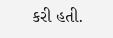કરી હતી.